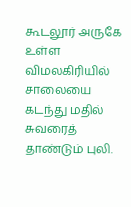கூடலூர் அருகே உள்ள விமலகிரியில் சாலையை கடந்து மதில் சுவரைத் தாண்டும் புலி.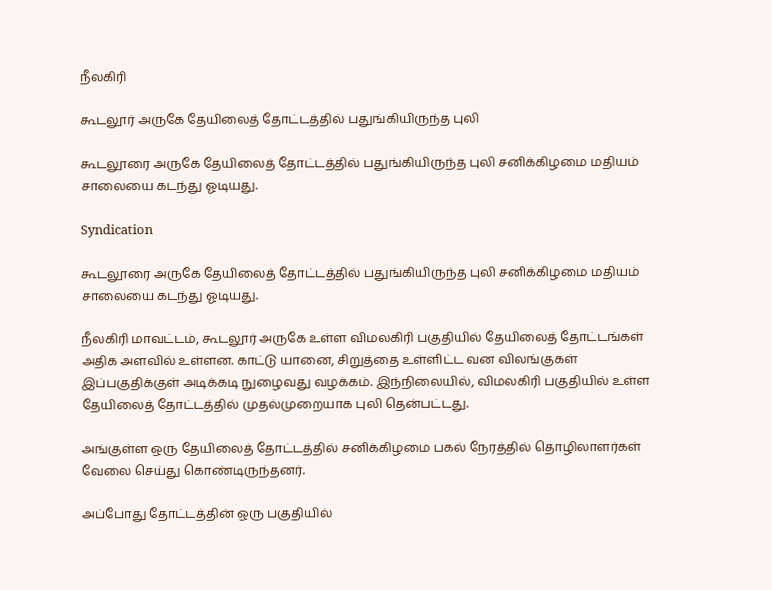நீலகிரி

கூடலூர் அருகே தேயிலைத் தோட்டத்தில் பதுங்கியிருந்த புலி

கூடலூரை அருகே தேயிலைத் தோட்டத்தில் பதுங்கியிருந்த புலி சனிக்கிழமை மதியம் சாலையை கடந்து ஓடியது.

Syndication

கூடலூரை அருகே தேயிலைத் தோட்டத்தில் பதுங்கியிருந்த புலி சனிக்கிழமை மதியம் சாலையை கடந்து ஓடியது.

நீலகிரி மாவட்டம், கூடலூர் அருகே உள்ள விமலகிரி பகுதியில் தேயிலைத் தோட்டங்கள் அதிக அளவில் உள்ளன. காட்டு யானை, சிறுத்தை உள்ளிட்ட வன விலங்குகள் இப்பகுதிக்குள் அடிக்கடி நுழைவது வழக்கம். இந்நிலையில், விமலகிரி பகுதியில் உள்ள தேயிலைத் தோட்டத்தில் முதல்முறையாக புலி தென்பட்டது.

அங்குள்ள ஒரு தேயிலைத் தோட்டத்தில் சனிக்கிழமை பகல் நேரத்தில் தொழிலாளர்கள் வேலை செய்து கொண்டிருந்தனர்.

அப்போது தோட்டத்தின் ஒரு பகுதியில்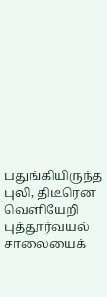பதுங்கியிருந்த புலி, திடீரென வெளியேறி புத்தூர்வயல் சாலையைக்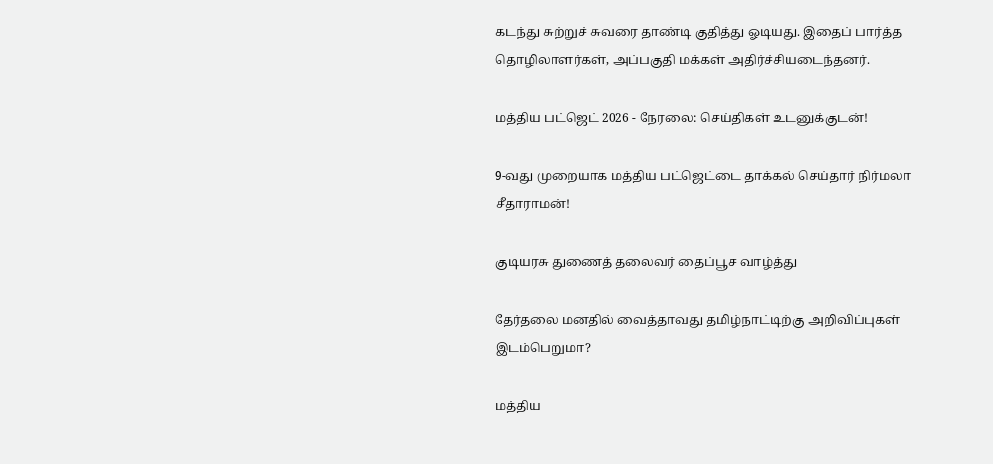கடந்து சுற்றுச் சுவரை தாண்டி குதித்து ஓடியது. இதைப் பார்த்த தொழிலாளர்கள், அப்பகுதி மக்கள் அதிர்ச்சியடைந்தனர்.

மத்திய பட்ஜெட் 2026 - நேரலை: செய்திகள் உடனுக்குடன்!

9-வது முறையாக மத்திய பட்ஜெட்டை தாக்கல் செய்தார் நிர்மலா சீதாராமன்!

குடியரசு துணைத் தலைவர் தைப்பூச வாழ்த்து

தேர்தலை மனதில் வைத்தாவது தமிழ்நாட்டிற்கு அறிவிப்புகள் இடம்பெறுமா?

மத்திய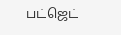பட்ஜெட்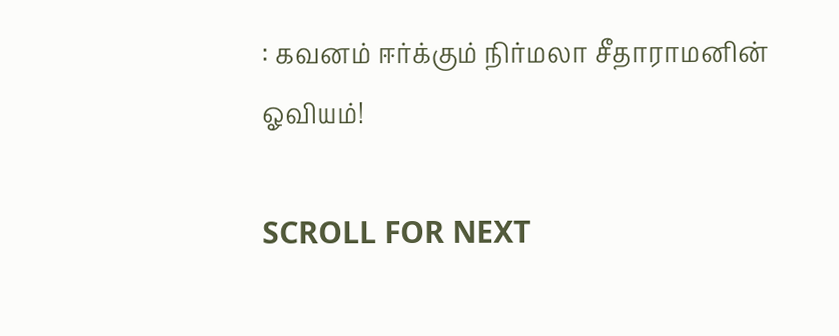: கவனம் ஈர்க்கும் நிர்மலா சீதாராமனின் ஓவியம்!

SCROLL FOR NEXT